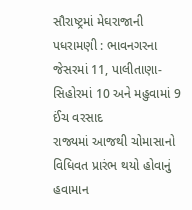સૌરાષ્ટ્રમાં મેઘરાજાની પધરામણી : ભાવનગરના જેસરમાં 11, પાલીતાણા-સિહોરમાં 10 અને મહુવામાં 9 ઈંચ વરસાદ
રાજ્યમાં આજથી ચોમાસાનો વિધિવત પ્રારંભ થયો હોવાનું હવામાન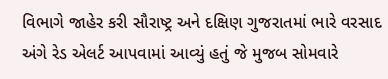વિભાગે જાહેર કરી સૌરાષ્ટ્ર અને દક્ષિણ ગુજરાતમાં ભારે વરસાદ અંગે રેડ એલર્ટ આપવામાં આવ્યું હતું જે મુજબ સોમવારે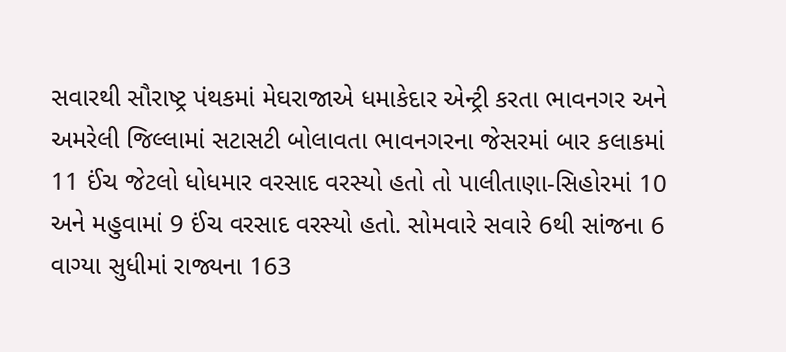સવારથી સૌરાષ્ટ્ર પંથકમાં મેઘરાજાએ ધમાકેદાર એન્ટ્રી કરતા ભાવનગર અને અમરેલી જિલ્લામાં સટાસટી બોલાવતા ભાવનગરના જેસરમાં બાર કલાકમાં 11 ઈંચ જેટલો ધોધમાર વરસાદ વરસ્યો હતો તો પાલીતાણા-સિહોરમાં 10 અને મહુવામાં 9 ઈંચ વરસાદ વરસ્યો હતો. સોમવારે સવારે 6થી સાંજના 6 વાગ્યા સુધીમાં રાજ્યના 163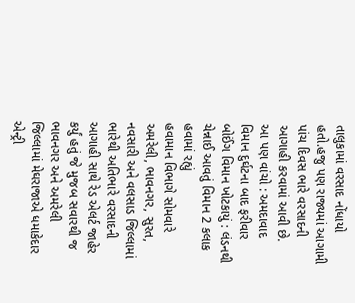તાલુકામાં વરસાદ નોંધાયો હતો.હજુ પણ રાજ્યમાં આગામી પાંચ દિવસ ભારે વરસાદની આગાહી કરવામાં આવી છે.
આ પણ વાંચો : અમદાવાદ વિમાન દુર્ઘટના બાદ ફરીવાર બોઈંગ વિમાન ખોટકાયું : લંડનથી ચેન્નાઈ આવતું વિમાન 2 કલાક હવામાં રહ્યું
હવામાન વિભાગે સોમવારે અમરેલી, ભાવનગર, સુરત, નવસારી અને વલસાડ જિલ્લામાં ભારેથી અતિભારે વરસાદની આગાહી સાથે રેડ એલર્ટ જાહેર કર્યું હતું જે મુજબ સવારથી જ ભાવનગર અને અમરેલી જિલ્લામાં મેઘરાજાએ ધમાકેદાર એન્ટ્રી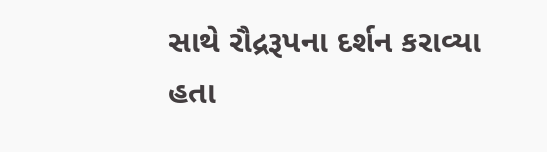સાથે રૌદ્રરૂપના દર્શન કરાવ્યા હતા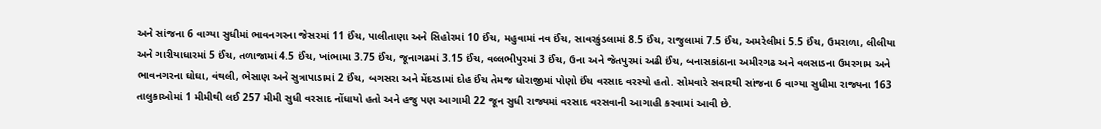અને સાંજના 6 વાગ્યા સુધીમાં ભાવનગરના જેસરમાં 11 ઈંચ, પાલીતાણા અને સિહોરમાં 10 ઈંચ, મહુવામાં નવ ઈંચ, સાવરકુંડલામાં 8.5 ઈંચ, રાજુલામાં 7.5 ઈંચ, અમરેલીમાં 5.5 ઈંચ, ઉમરાળા, લીલીયા અને ગારીયાધારમાં 5 ઈંચ, તળાજામાં 4.5 ઈંચ, ખાંભામા 3.75 ઈંચ, જૂનાગઢમાં 3.15 ઈંચ, વલ્લભીપુરમાં 3 ઈંચ, ઉના અને જેતપુરમાં અઢી ઈંચ, બનાસકાંઠાના અમીરગઢ અને વલસાડના ઉમરગામ અને ભાવનગરના ઘોઘા, વંથલી, ભેસાણ અને સુત્રાપાડામાં 2 ઈંચ, બગસરા અને મેંદરડામાં દોહ ઈંચ તેમજ ધોરાજીમાં પોણો ઈંચ વરસાદ વરસ્યો હતો. સોમવારે સવારથી સાંજના 6 વાગ્યા સુધીમા રાજ્યના 163 તાલુકાઓમાં 1 મીમીથી લઈ 257 મીમી સુધી વરસાદ નોંધાયો હતો અને હજુ પણ આગામી 22 જૂન સુધી રાજ્યમાં વરસાદ વરસવાની આગાહી કરવામાં આવી છે.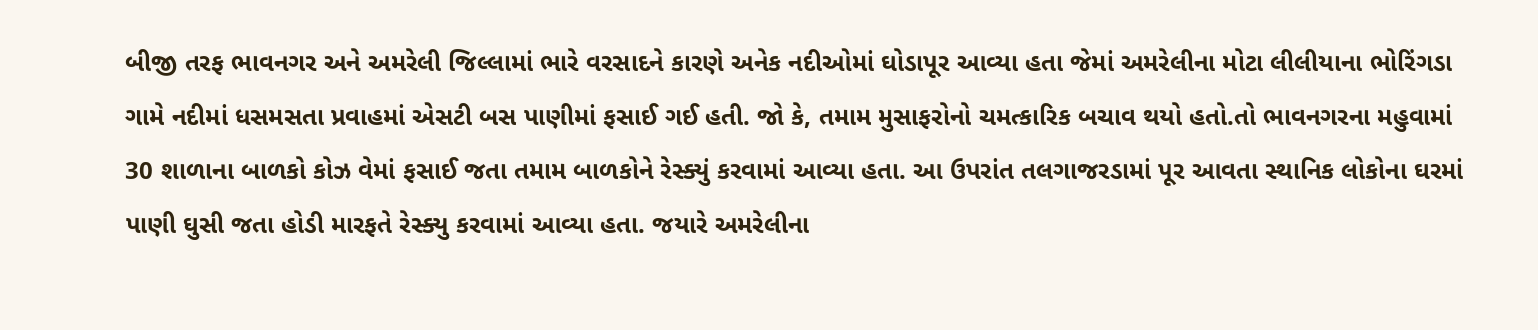બીજી તરફ ભાવનગર અને અમરેલી જિલ્લામાં ભારે વરસાદને કારણે અનેક નદીઓમાં ઘોડાપૂર આવ્યા હતા જેમાં અમરેલીના મોટા લીલીયાના ભોરિંગડા ગામે નદીમાં ધસમસતા પ્રવાહમાં એસટી બસ પાણીમાં ફસાઈ ગઈ હતી. જો કે, તમામ મુસાફરોનો ચમત્કારિક બચાવ થયો હતો.તો ભાવનગરના મહુવામાં 30 શાળાના બાળકો કોઝ વેમાં ફસાઈ જતા તમામ બાળકોને રેસ્ક્યું કરવામાં આવ્યા હતા. આ ઉપરાંત તલગાજરડામાં પૂર આવતા સ્થાનિક લોકોના ઘરમાં પાણી ઘુસી જતા હોડી મારફતે રેસ્ક્યુ કરવામાં આવ્યા હતા. જયારે અમરેલીના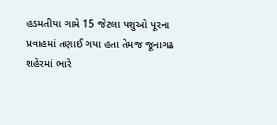હડમતીયા ગામે 15 જેટલા પશુઓ પૂરના પ્રવાહમાં તણાઈ ગયા હતા તેમજ જૂનાગઢ શહેરમાં ભારે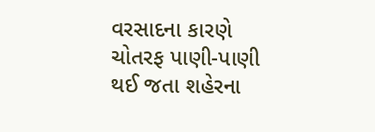વરસાદના કારણે ચોતરફ પાણી-પાણી થઈ જતા શહેરના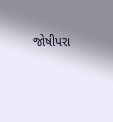જોષીપરા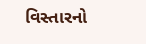વિસ્તારનો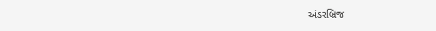અંડરબ્રિજ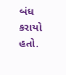બંધ કરાયો હતો.